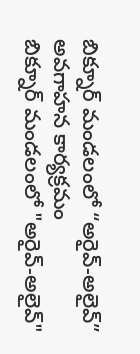బిక్నూర్ మండలంలో “అరైవ్-అలైవ్” అవగాహన కార్యక్రమం
బిక్నూర్ మండలంలో "అరైవ్-అలైవ్"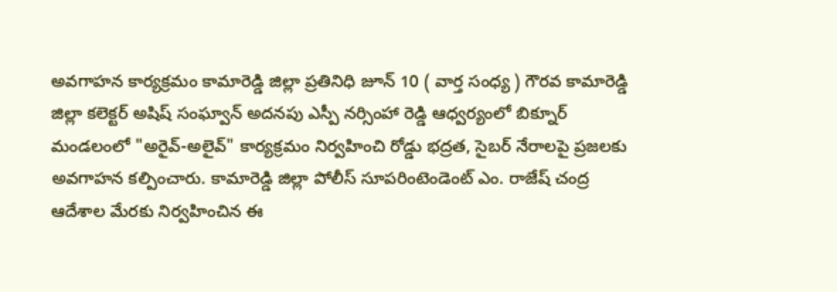అవగాహన కార్యక్రమం కామారెడ్డి జిల్లా ప్రతినిధి జూన్ 10 ( వార్త సంధ్య ) గౌరవ కామారెడ్డి జిల్లా కలెక్టర్ అషిష్ సంఘ్వాన్ అదనపు ఎస్పీ నర్సింహా రెడ్డి ఆధ్వర్యంలో బిక్నూర్ మండలంలో "అరైవ్-అలైవ్" కార్యక్రమం నిర్వహించి రోడ్డు భద్రత, సైబర్ నేరాలపై ప్రజలకు అవగాహన కల్పించారు. కామారెడ్డి జిల్లా పోలీస్ సూపరింటెండెంట్ ఎం. రాజేష్ చంద్ర ఆదేశాల మేరకు నిర్వహించిన ఈ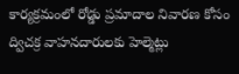కార్యక్రమంలో రోడ్డు ప్రమాదాల నివారణ కోసం ద్విచక్ర వాహనదారులకు హెల్మెట్లు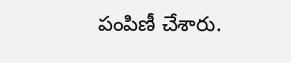పంపిణీ చేశారు.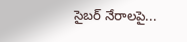సైబర్ నేరాలపై...